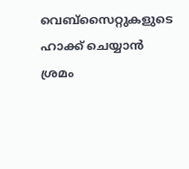വെബ്‌സൈറ്റുകളുടെ ഹാക്ക് ചെയ്യാൻ ശ്രമം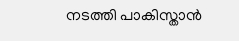നടത്തി പാകിസ്താൻ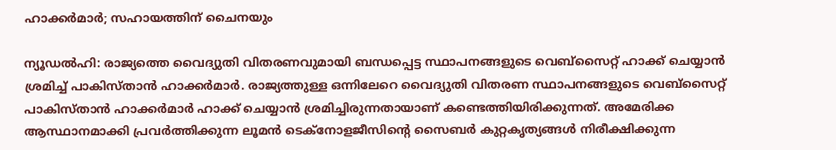ഹാക്കർമാർ; സഹായത്തിന് ചൈനയും

ന്യൂഡൽഹി: രാജ്യത്തെ വൈദ്യുതി വിതരണവുമായി ബന്ധപ്പെട്ട സ്ഥാപനങ്ങളുടെ വെബ്‌സൈറ്റ് ഹാക്ക് ചെയ്യാൻ ശ്രമിച്ച് പാകിസ്താൻ ഹാക്കർമാർ. രാജ്യത്തുള്ള ഒന്നിലേറെ വൈദ്യുതി വിതരണ സ്ഥാപനങ്ങളുടെ വെബ്‌സൈറ്റ് പാകിസ്താൻ ഹാക്കർമാർ ഹാക്ക് ചെയ്യാൻ ശ്രമിച്ചിരുന്നതായാണ് കണ്ടെത്തിയിരിക്കുന്നത്. അമേരിക്ക ആസ്ഥാനമാക്കി പ്രവർത്തിക്കുന്ന ലൂമൻ ടെക്‌നോളജീസിന്റെ സൈബർ കുറ്റകൃത്യങ്ങൾ നിരീക്ഷിക്കുന്ന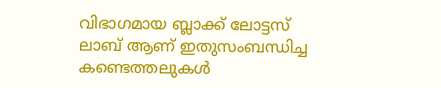വിഭാഗമായ ബ്ലാക്ക് ലോട്ടസ് ലാബ് ആണ് ഇതുസംബന്ധിച്ച കണ്ടെത്തലുകൾ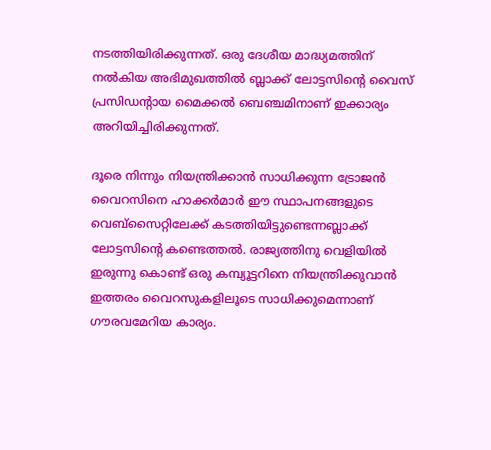നടത്തിയിരിക്കുന്നത്. ഒരു ദേശീയ മാദ്ധ്യമത്തിന് നൽകിയ അഭിമുഖത്തിൽ ബ്ലാക്ക് ലോട്ടസിന്റെ വൈസ് പ്രസിഡന്റായ മൈക്കൽ ബെഞ്ചമിനാണ് ഇക്കാര്യം അറിയിച്ചിരിക്കുന്നത്.

ദൂരെ നിന്നും നിയന്ത്രിക്കാൻ സാധിക്കുന്ന ട്രോജൻ വൈറസിനെ ഹാക്കർമാർ ഈ സ്ഥാപനങ്ങളുടെ വെബ്‌സൈറ്റിലേക്ക് കടത്തിയിട്ടുണ്ടെന്നബ്ലാക്ക് ലോട്ടസിന്റെ കണ്ടെത്തൽ. രാജ്യത്തിനു വെളിയിൽ ഇരുന്നു കൊണ്ട് ഒരു കമ്പ്യൂട്ടറിനെ നിയന്ത്രിക്കുവാൻ ഇത്തരം വൈറസുകളിലൂടെ സാധിക്കുമെന്നാണ് ഗൗരവമേറിയ കാര്യം.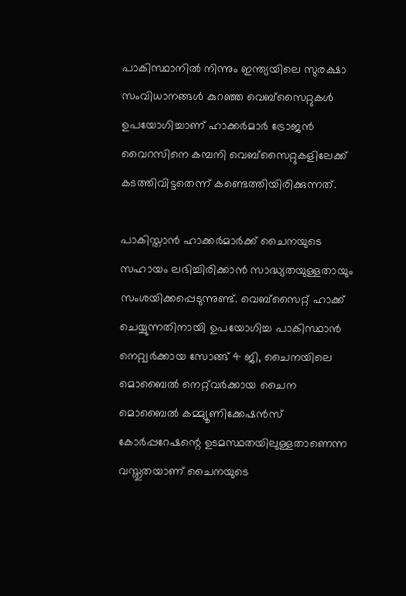പാകിസ്ഥാനിൽ നിന്നും ഇന്ത്യയിലെ സുരക്ഷാ സംവിധാനങ്ങൾ കുറഞ്ഞ വെബ്‌സൈറ്റുകൾ ഉപയോഗിച്ചാണ് ഹാക്കർമാർ ട്രോജൻ വൈറസിനെ കമ്പനി വെബ്‌സൈറ്റുകളിലേക്ക് കടത്തിവിട്ടതെന്ന് കണ്ടെത്തിയിരിക്കുന്നത്.

പാകിസ്താൻ ഹാക്കർമാർക്ക് ചൈനയുടെ സഹായം ലഭിച്ചിരിക്കാൻ സാദ്ധ്യതയുള്ളതായും സംശയിക്കപ്പെടുന്നുണ്ട്. വെബ്‌സൈറ്റ് ഹാക്ക് ചെയ്യുന്നതിനായി ഉപയോഗിച്ച പാകിസ്ഥാൻ നെറ്റ്വർക്കായ സോങ്ങ് 4 ജി, ചൈനയിലെ മൊബൈൽ നെറ്റ്‌വർക്കായ ചൈന മൊബൈൽ കമ്മ്യൂണിക്കേഷൻസ് കോർപ്പറേഷന്റെ ഉടമസ്ഥതയിലുള്ളതാണെന്ന വസ്തുതയാണ് ചൈനയുടെ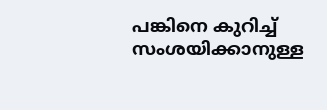പങ്കിനെ കുറിച്ച് സംശയിക്കാനുള്ള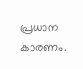പ്രധാന കാരണം.